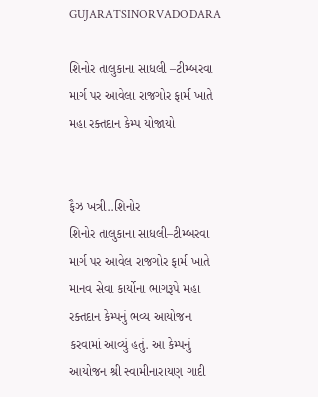GUJARATSINORVADODARA

શિનોર તાલુકાના સાધલી –ટીમ્બરવા માર્ગ પર આવેલા રાજગોર ફાર્મ ખાતે મહા રક્તદાન કેમ્પ યોજાયો


ફૈઝ ખત્રી..શિનોર
શિનોર તાલુકાના સાધલી–ટીમ્બરવા માર્ગ પર આવેલ રાજગોર ફાર્મ ખાતે માનવ સેવા કાર્યોના ભાગરૂપે મહા રક્તદાન કેમ્પનું ભવ્ય આયોજન કરવામાં આવ્યું હતું. આ કેમ્પનું આયોજન શ્રી સ્વામીનારાયણ ગાદી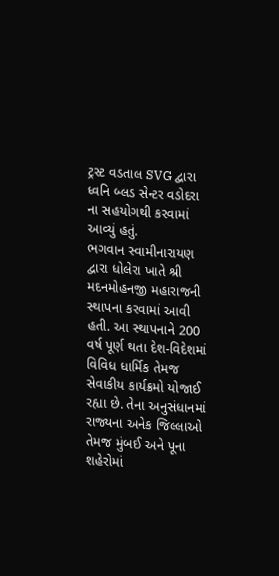ટ્રસ્ટ વડતાલ SVG દ્વારા ધ્વનિ બ્લડ સેન્ટર વડોદરા ના સહયોગથી કરવામાં આવ્યું હતું.
ભગવાન સ્વામીનારાયણ દ્વારા ધોલેરા ખાતે શ્રી મદનમોહનજી મહારાજની સ્થાપના કરવામાં આવી હતી. આ સ્થાપનાને 200 વર્ષ પૂર્ણ થતા દેશ-વિદેશમાં વિવિધ ધાર્મિક તેમજ સેવાકીય કાર્યક્રમો યોજાઈ રહ્યા છે. તેના અનુસંધાનમાં રાજ્યના અનેક જિલ્લાઓ તેમજ મુંબઈ અને પૂના શહેરોમાં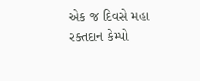એક જ દિવસે મહા રક્તદાન કેમ્પો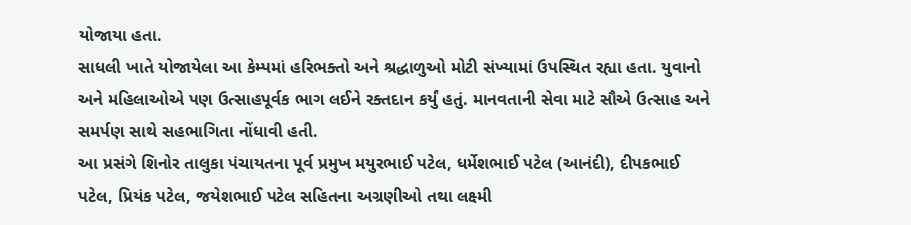યોજાયા હતા.
સાધલી ખાતે યોજાયેલા આ કેમ્પમાં હરિભક્તો અને શ્રદ્ધાળુઓ મોટી સંખ્યામાં ઉપસ્થિત રહ્યા હતા. યુવાનો અને મહિલાઓએ પણ ઉત્સાહપૂર્વક ભાગ લઈને રક્તદાન કર્યું હતું. માનવતાની સેવા માટે સૌએ ઉત્સાહ અને સમર્પણ સાથે સહભાગિતા નોંધાવી હતી.
આ પ્રસંગે શિનોર તાલુકા પંચાયતના પૂર્વ પ્રમુખ મયુરભાઈ પટેલ, ધર્મેશભાઈ પટેલ (આનંદી), દીપકભાઈ પટેલ, પ્રિયંક પટેલ, જયેશભાઈ પટેલ સહિતના અગ્રણીઓ તથા લક્ષ્મી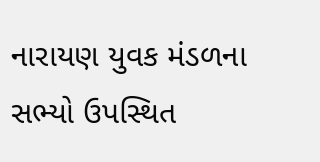નારાયણ યુવક મંડળના સભ્યો ઉપસ્થિત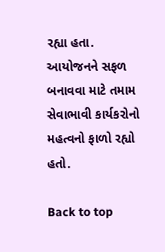રહ્યા હતા. આયોજનને સફળ બનાવવા માટે તમામ સેવાભાવી કાર્યકરોનો મહત્વનો ફાળો રહ્યો હતો.

Back to top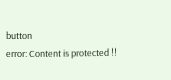button
error: Content is protected !!